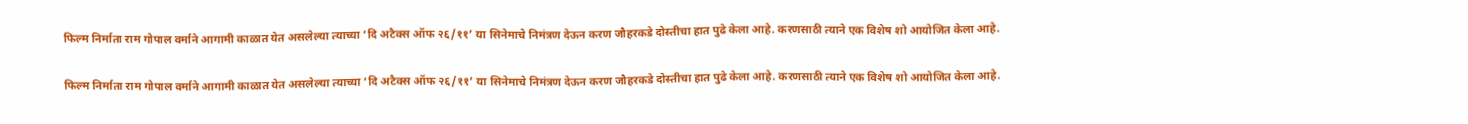फिल्म निर्माता राम गोपाल वर्माने आगामी काळात येत असलेल्या त्याच्या ‘दि अटैक्स ऑफ २६/११’ या सिनेमाचे निमंत्रण देऊन करण जौहरकडे दोस्तीचा हात पुढे केला आहे. करणसाठी त्याने एक विशेष शो आयोजित केला आहे.

फिल्म निर्माता राम गोपाल वर्माने आगामी काळात येत असलेल्या त्याच्या ‘दि अटैक्स ऑफ २६/११’ या सिनेमाचे निमंत्रण देऊन करण जौहरकडे दोस्तीचा हात पुढे केला आहे. करणसाठी त्याने एक विशेष शो आयोजित केला आहे.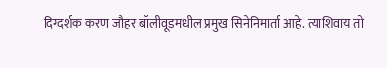दिग्दर्शक करण जौहर बॉलीवूडमधील प्रमुख सिनेनिमार्ता आहे. त्याशिवाय तो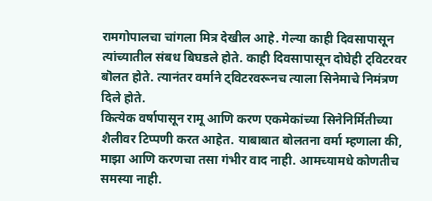रामगोपालचा चांगला मित्र देखील आहे. गेल्या काही दिवसापासून त्यांच्यातील संबध बिघडले होते. काही दिवसापासून दोघेही ट्विटरवर बॊलत होते. त्यानंतर वर्माने ट्विटरवरूनच त्याला सिनेमाचे निमंत्रण दिले होते.
कित्येक वर्षापासून रामू आणि करण एकमेकांच्या सिनेनिर्मितीच्या शैलीवर टिप्पणी करत आहेत. याबाबात बोलतना वर्मा म्हणाला की, माझा आणि करणचा तसा गंभीर वाद नाही. आमच्यामधे कोणतीच समस्या नाही.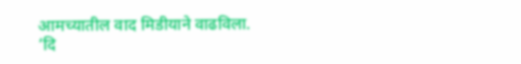आमच्यातील वाद मिडीयाने वाढविला.
‘दि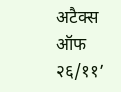अटैक्स ऑफ २६/११’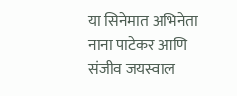या सिनेमात अभिनेता नाना पाटेकर आणि संजीव जयस्वाल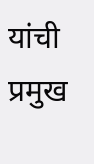यांची प्रमुख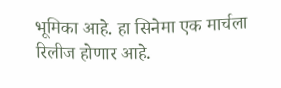भूमिका आहे. हा सिनेमा एक मार्चला रिलीज होणार आहे.